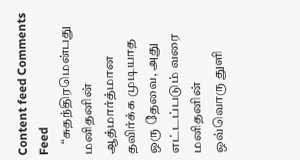Content feed Comments Feed
    “சுதந்திரமென்பது மனிதனின் ஆத்மார்த்மான தவிர்க்க முடியாத ஒரு தேவை, அது எட்டப்படும் வரை மனிதனின் ஒவ்வொரு துளி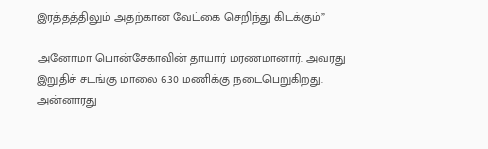இரத்தத்திலும் அதற்கான வேட்கை செறிந்து கிடக்கும்”

அனோமா பொன்சேகாவின் தாயார் மரணமானார். அவரது இறுதிச் சடங்கு மாலை 6.30 மணிக்கு நடைபெறுகிறது. அன்னாரது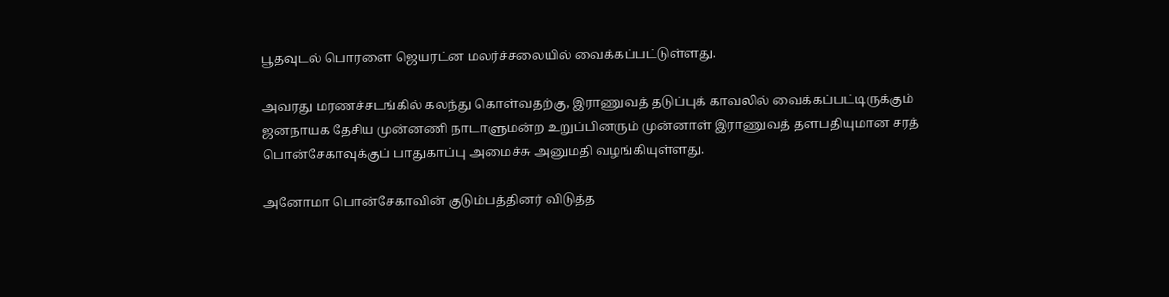பூதவுடல் பொரளை ஜெயரட்ன மலர்ச்சலையில் வைக்கப்பட்டுள்ளது.

அவரது மரணச்சடங்கில் கலந்து கொள்வதற்கு, இராணுவத் தடுப்புக் காவலில் வைக்கப்பட்டிருக்கும் ஜனநாயக தேசிய முன்னணி நாடாளுமன்ற உறுப்பினரும் முன்னாள் இராணுவத் தளபதியுமான சரத் பொன்சேகாவுக்குப் பாதுகாப்பு அமைச்சு அனுமதி வழங்கியுள்ளது.

அனோமா பொன்சேகாவின் குடும்பத்தினர் விடுத்த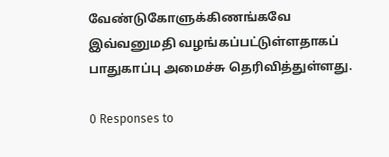வேண்டுகோளுக்கிணங்கவே இவ்வனுமதி வழங்கப்பட்டுள்ளதாகப் பாதுகாப்பு அமைச்சு தெரிவித்துள்ளது.

0 Responses to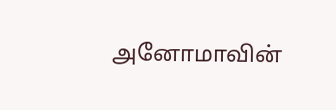அனோமாவின்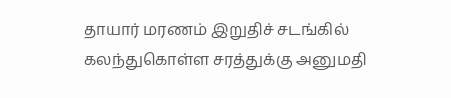தாயார் மரணம் இறுதிச் சடங்கில் கலந்துகொள்ள சரத்துக்கு அனுமதி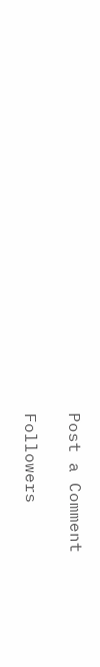Post a Comment

Followers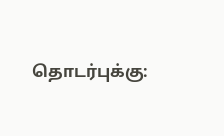தொடர்புக்கு: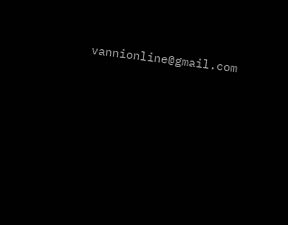vannionline@gmail.com